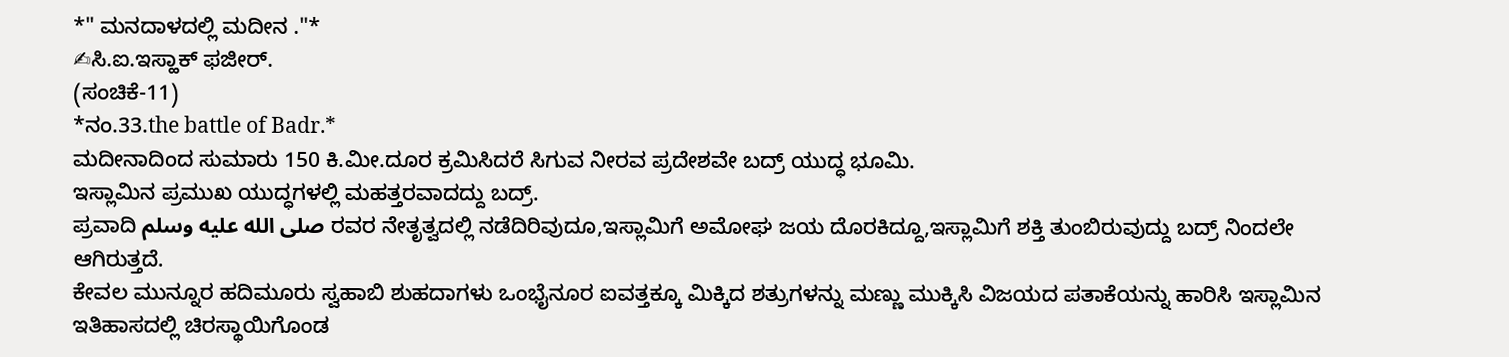*" ಮನದಾಳದಲ್ಲಿ ಮದೀನ ."*
✍ಸಿ.ಐ.ಇಸ್ಹಾಕ್ ಫಜೀರ್.
(ಸಂಚಿಕೆ-11)
*ನಂ.33.the battle of Badr.*
ಮದೀನಾದಿಂದ ಸುಮಾರು 150 ಕಿ.ಮೀ.ದೂರ ಕ್ರಮಿಸಿದರೆ ಸಿಗುವ ನೀರವ ಪ್ರದೇಶವೇ ಬದ್ರ್ ಯುದ್ಧ ಭೂಮಿ.
ಇಸ್ಲಾಮಿನ ಪ್ರಮುಖ ಯುದ್ಧಗಳಲ್ಲಿ ಮಹತ್ತರವಾದದ್ದು ಬದ್ರ್.
ಪ್ರವಾದಿ صلى الله عليه وسلم ರವರ ನೇತೃತ್ವದಲ್ಲಿ ನಡೆದಿರಿವುದೂ,ಇಸ್ಲಾಮಿಗೆ ಅಮೋಘ ಜಯ ದೊರಕಿದ್ದೂ,ಇಸ್ಲಾಮಿಗೆ ಶಕ್ತಿ ತುಂಬಿರುವುದ್ದು ಬದ್ರ್ ನಿಂದಲೇ ಆಗಿರುತ್ತದೆ.
ಕೇವಲ ಮುನ್ನೂರ ಹದಿಮೂರು ಸ್ವಹಾಬಿ ಶುಹದಾಗಳು ಒಂಭೈನೂರ ಐವತ್ತಕ್ಕೂ ಮಿಕ್ಕಿದ ಶತ್ರುಗಳನ್ನು ಮಣ್ಣು ಮುಕ್ಕಿಸಿ ವಿಜಯದ ಪತಾಕೆಯನ್ನು ಹಾರಿಸಿ ಇಸ್ಲಾಮಿನ ಇತಿಹಾಸದಲ್ಲಿ ಚಿರಸ್ಥಾಯಿಗೊಂಡ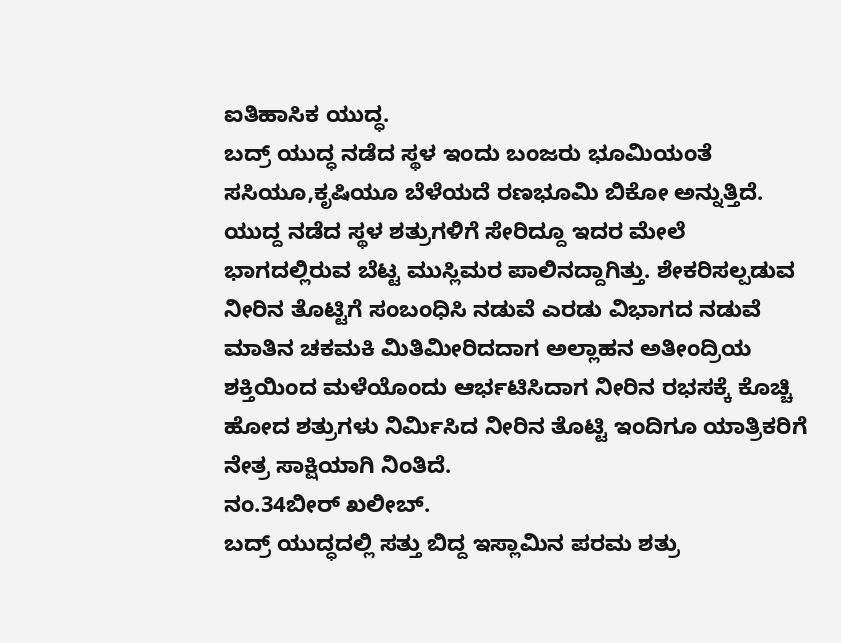ಐತಿಹಾಸಿಕ ಯುದ್ಧ.
ಬದ್ರ್ ಯುದ್ಧ ನಡೆದ ಸ್ಥಳ ಇಂದು ಬಂಜರು ಭೂಮಿಯಂತೆ ಸಸಿಯೂ,ಕೃಷಿಯೂ ಬೆಳೆಯದೆ ರಣಭೂಮಿ ಬಿಕೋ ಅನ್ನುತ್ತಿದೆ.
ಯುದ್ದ ನಡೆದ ಸ್ಥಳ ಶತ್ರುಗಳಿಗೆ ಸೇರಿದ್ದೂ ಇದರ ಮೇಲೆ ಭಾಗದಲ್ಲಿರುವ ಬೆಟ್ಟ ಮುಸ್ಲಿಮರ ಪಾಲಿನದ್ದಾಗಿತ್ತು. ಶೇಕರಿಸಲ್ಪಡುವ ನೀರಿನ ತೊಟ್ಟಿಗೆ ಸಂಬಂಧಿಸಿ ನಡುವೆ ಎರಡು ವಿಭಾಗದ ನಡುವೆ ಮಾತಿನ ಚಕಮಕಿ ಮಿತಿಮೀರಿದದಾಗ ಅಲ್ಲಾಹನ ಅತೀಂದ್ರಿಯ ಶಕ್ತಿಯಿಂದ ಮಳೆಯೊಂದು ಆರ್ಭಟಿಸಿದಾಗ ನೀರಿನ ರಭಸಕ್ಕೆ ಕೊಚ್ಚಿ ಹೋದ ಶತ್ರುಗಳು ನಿರ್ಮಿಸಿದ ನೀರಿನ ತೊಟ್ಟಿ ಇಂದಿಗೂ ಯಾತ್ರಿಕರಿಗೆ ನೇತ್ರ ಸಾಕ್ಷಿಯಾಗಿ ನಿಂತಿದೆ.
ನಂ.34ಬೀರ್ ಖಲೀಬ್.
ಬದ್ರ್ ಯುದ್ಧದಲ್ಲಿ ಸತ್ತು ಬಿದ್ದ ಇಸ್ಲಾಮಿನ ಪರಮ ಶತ್ರು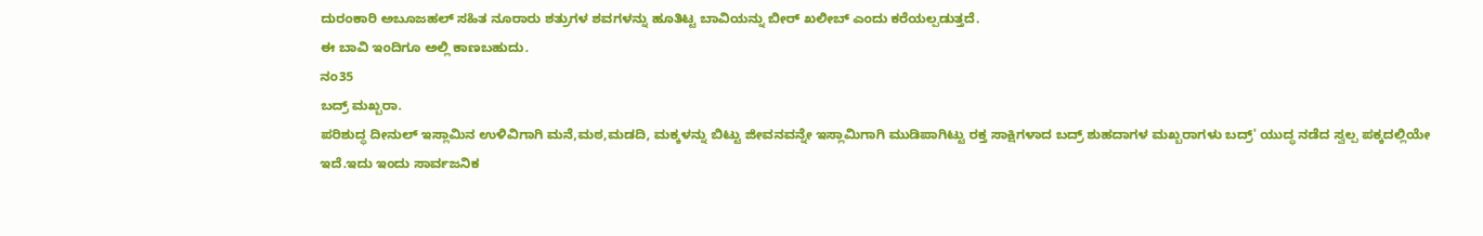ದುರಂಕಾರಿ ಅಬೂಜಹಲ್ ಸಹಿತ ನೂರಾರು ಶತ್ರುಗಳ ಶವಗಳನ್ನು ಹೂತಿಟ್ಟ ಬಾವಿಯನ್ನು ಬೀರ್ ಖಲೀಬ್ ಎಂದು ಕರೆಯಲ್ಪಡುತ್ತದೆ.
ಈ ಬಾವಿ ಇಂದಿಗೂ ಅಲ್ಲಿ ಕಾಣಬಹುದು.
ನಂ35
ಬದ್ರ್ ಮಖ್ಬರಾ.
ಪರಿಶುದ್ಧ ದೀನುಲ್ ಇಸ್ಲಾಮಿನ ಉಳಿವಿಗಾಗಿ ಮನೆ,ಮಠ,ಮಡದಿ, ಮಕ್ಕಳನ್ನು ಬಿಟ್ಟು ಜೀವನವನ್ನೇ ಇಸ್ಲಾಮಿಗಾಗಿ ಮುಡಿಪಾಗಿಟ್ಟು ರಕ್ತ ಸಾಕ್ಷಿಗಳಾದ ಬದ್ರ್ ಶುಹದಾಗಳ ಮಖ್ಬರಾಗಳು ಬದ್ರ್' ಯುದ್ಧ ನಡೆದ ಸ್ವಲ್ಪ ಪಕ್ಕದಲ್ಲಿಯೇ ಇದೆ.ಇದು ಇಂದು ಸಾರ್ವಜನಿಕ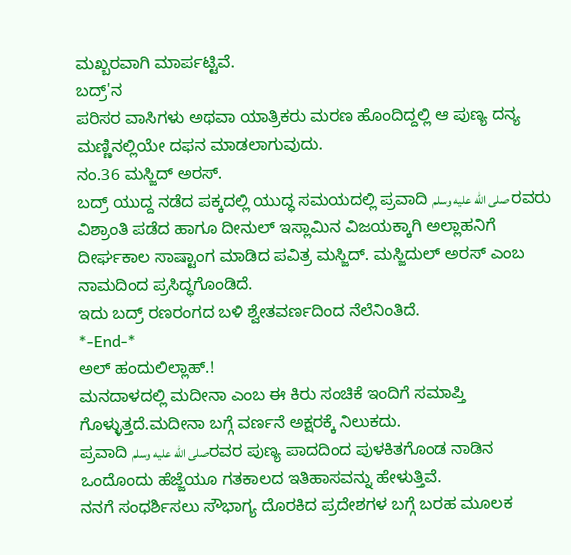ಮಖ್ಬರವಾಗಿ ಮಾರ್ಪಟ್ಟಿವೆ.
ಬದ್ರ್'ನ
ಪರಿಸರ ವಾಸಿಗಳು ಅಥವಾ ಯಾತ್ರಿಕರು ಮರಣ ಹೊಂದಿದ್ದಲ್ಲಿ ಆ ಪುಣ್ಯ ದನ್ಯ ಮಣ್ಣಿನಲ್ಲಿಯೇ ದಫನ ಮಾಡಲಾಗುವುದು.
ನಂ.36 ಮಸ್ಜಿದ್ ಅರಸ್.
ಬದ್ರ್ ಯುದ್ದ ನಡೆದ ಪಕ್ಕದಲ್ಲಿ ಯುದ್ಧ ಸಮಯದಲ್ಲಿ ಪ್ರವಾದಿ صلى الله عليه وسلم ರವರು ವಿಶ್ರಾಂತಿ ಪಡೆದ ಹಾಗೂ ದೀನುಲ್ ಇಸ್ಲಾಮಿನ ವಿಜಯಕ್ಕಾಗಿ ಅಲ್ಲಾಹನಿಗೆ ದೀರ್ಘಕಾಲ ಸಾಷ್ಟಾಂಗ ಮಾಡಿದ ಪವಿತ್ರ ಮಸ್ಜಿದ್. ಮಸ್ಜಿದುಲ್ ಅರಸ್ ಎಂಬ ನಾಮದಿಂದ ಪ್ರಸಿದ್ಧಗೊಂಡಿದೆ.
ಇದು ಬದ್ರ್ ರಣರಂಗದ ಬಳಿ ಶ್ವೇತವರ್ಣದಿಂದ ನೆಲೆನಿಂತಿದೆ.
*-End-*
ಅಲ್ ಹಂದುಲಿಲ್ಲಾಹ್.!
ಮನದಾಳದಲ್ಲಿ ಮದೀನಾ ಎಂಬ ಈ ಕಿರು ಸಂಚಿಕೆ ಇಂದಿಗೆ ಸಮಾಪ್ತಿ ಗೊಳ್ಳುತ್ತದೆ.ಮದೀನಾ ಬಗ್ಗೆ ವರ್ಣನೆ ಅಕ್ಷರಕ್ಕೆ ನಿಲುಕದು.
ಪ್ರವಾದಿ صلى الله عليه وسلمರವರ ಪುಣ್ಯ ಪಾದದಿಂದ ಪುಳಕಿತಗೊಂಡ ನಾಡಿನ ಒಂದೊಂದು ಹೆಜ್ಜೆಯೂ ಗತಕಾಲದ ಇತಿಹಾಸವನ್ನು ಹೇಳುತ್ತಿವೆ.
ನನಗೆ ಸಂಧರ್ಶಿಸಲು ಸೌಭಾಗ್ಯ ದೊರಕಿದ ಪ್ರದೇಶಗಳ ಬಗ್ಗೆ ಬರಹ ಮೂಲಕ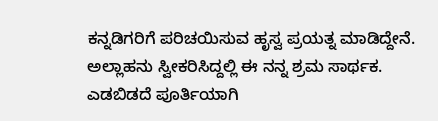ಕನ್ನಡಿಗರಿಗೆ ಪರಿಚಯಿಸುವ ಹೃಸ್ವ ಪ್ರಯತ್ನ ಮಾಡಿದ್ದೇನೆ.
ಅಲ್ಲಾಹನು ಸ್ವೀಕರಿಸಿದ್ದಲ್ಲಿ ಈ ನನ್ನ ಶ್ರಮ ಸಾರ್ಥಕ.
ಎಡಬಿಡದೆ ಪೂರ್ತಿಯಾಗಿ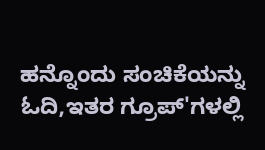ಹನ್ನೊಂದು ಸಂಚಿಕೆಯನ್ನು ಓದಿ,ಇತರ ಗ್ರೂಪ್'ಗಳಲ್ಲಿ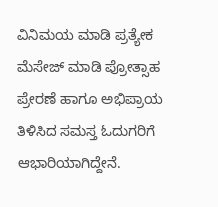ವಿನಿಮಯ ಮಾಡಿ ಪ್ರತ್ಯೇಕ ಮೆಸೇಜ್ ಮಾಡಿ ಪ್ರೋತ್ಸಾಹ ಪ್ರೇರಣೆ ಹಾಗೂ ಅಭಿಪ್ರಾಯ ತಿಳಿಸಿದ ಸಮಸ್ತ ಓದುಗರಿಗೆ ಆಭಾರಿಯಾಗಿದ್ದೇನೆ.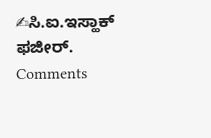✍ಸಿ.ಐ.ಇಸ್ಹಾಕ್ ಫಜೀರ್.
Comments